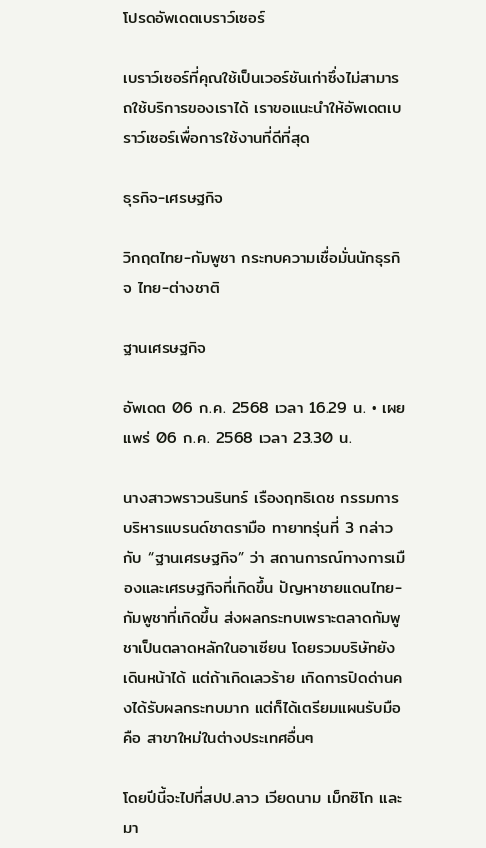โปรดอัพเดตเบราว์เซอร์

เบราว์เซอร์ที่คุณใช้เป็นเวอร์ชันเก่าซึ่งไม่สามารถใช้บริการของเราได้ เราขอแนะนำให้อัพเดตเบราว์เซอร์เพื่อการใช้งานที่ดีที่สุด

ธุรกิจ-เศรษฐกิจ

วิกฤตไทย-กัมพูชา กระทบความเชื่อมั่นนักธุรกิจ ไทย-ต่างชาติ

ฐานเศรษฐกิจ

อัพเดต 06 ก.ค. 2568 เวลา 16.29 น. • เผยแพร่ 06 ก.ค. 2568 เวลา 23.30 น.

นางสาวพราวนรินทร์ เรืองฤทธิเดช กรรมการบริหารแบรนด์ชาตรามือ ทายาทรุ่นที่ 3 กล่าวกับ “ฐานเศรษฐกิจ” ว่า สถานการณ์ทางการเมืองและเศรษฐกิจที่เกิดขึ้น ปัญหาชายแดนไทย-กัมพูชาที่เกิดขึ้น ส่งผลกระทบเพราะตลาดกัมพูชาเป็นตลาดหลักในอาเซียน โดยรวมบริษัทยังเดินหน้าได้ แต่ถ้าเกิดเลวร้าย เกิดการปิดด่านคงได้รับผลกระทบมาก แต่ก็ได้เตรียมแผนรับมือคือ สาขาใหม่ในต่างประเทศอื่นๆ

โดยปีนี้จะไปที่สปป.ลาว เวียดนาม เม็กซิโก และมา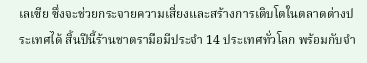เลเซีย ซึ่งจะช่วยกระจายความเสี่ยงและสร้างการเติบโตในตลาดต่างประเทศได้ สิ้นปีนี้ร้านชาตรามือมีประจำ 14 ประเทศทั่วโลก พร้อมกับจำ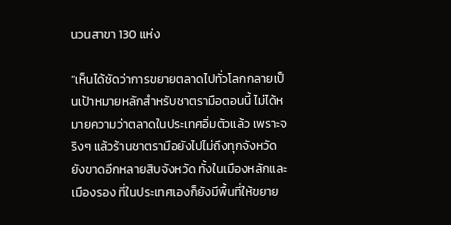นวนสาขา 130 แห่ง

“เห็นได้ชัดว่าการขยายตลาดไปทั่วโลกกลายเป็นเป้าหมายหลักสำหรับชาตรามือตอนนี้ ไม่ได้หมายความว่าตลาดในประเทศอิ่มตัวแล้ว เพราะจริงๆ แล้วร้านชาตรามือยังไปไม่ถึงทุกจังหวัด ยังขาดอีกหลายสิบจังหวัด ทั้งในเมืองหลักและเมืองรอง ที่ในประเทศเองก็ยังมีพื้นที่ให้ขยาย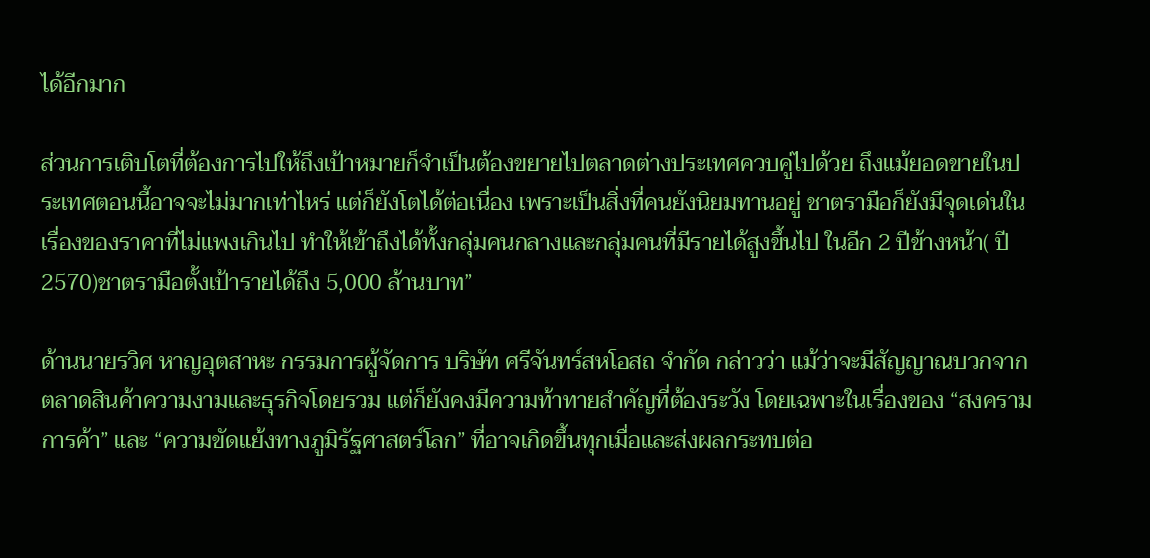ได้อีกมาก

ส่วนการเติบโตที่ต้องการไปให้ถึงเป้าหมายก็จำเป็นต้องขยายไปตลาดต่างประเทศควบคู่ไปด้วย ถึงแม้ยอดขายในประเทศตอนนี้อาจจะไม่มากเท่าไหร่ แต่ก็ยังโตได้ต่อเนื่อง เพราะเป็นสิ่งที่คนยังนิยมทานอยู่ ชาตรามือก็ยังมีจุดเด่นในเรื่องของราคาที่ไม่แพงเกินไป ทำให้เข้าถึงได้ทั้งกลุ่มคนกลางและกลุ่มคนที่มีรายได้สูงขึ้นไป ในอีก 2 ปีข้างหน้า( ปี 2570)ชาตรามือตั้งเป้ารายได้ถึง 5,000 ล้านบาท”

ด้านนายรวิศ หาญอุตสาหะ กรรมการผู้จัดการ บริษัท ศรีจันทร์สหโอสถ จำกัด กล่าวว่า แม้ว่าจะมีสัญญาณบวกจากตลาดสินค้าความงามและธุรกิจโดยรวม แต่ก็ยังคงมีความท้าทายสำคัญที่ต้องระวัง โดยเฉพาะในเรื่องของ “สงครามการค้า” และ “ความขัดแย้งทางภูมิรัฐศาสตร์โลก” ที่อาจเกิดขึ้นทุกเมื่อและส่งผลกระทบต่อ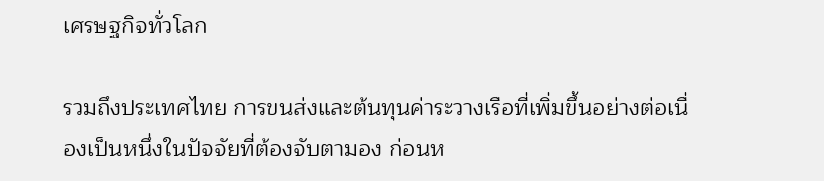เศรษฐกิจทั่วโลก

รวมถึงประเทศไทย การขนส่งและต้นทุนค่าระวางเรือที่เพิ่มขึ้นอย่างต่อเนื่องเป็นหนึ่งในปัจจัยที่ต้องจับตามอง ก่อนห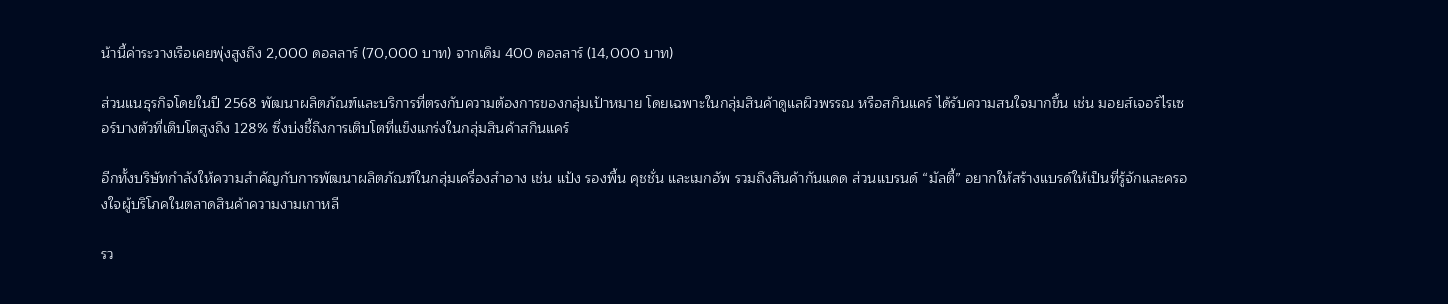น้านี้ค่าระวางเรือเคยพุ่งสูงถึง 2,000 ดอลลาร์ (70,000 บาท) จากเดิม 400 ดอลลาร์ (14,000 บาท)

ส่วนแนธุรกิจโดยในปี 2568 พัฒนาผลิตภัณฑ์และบริการที่ตรงกับความต้องการของกลุ่มเป้าหมาย โดยเฉพาะในกลุ่มสินค้าดูแลผิวพรรณ หรือสกินแคร์ ได้รับความสนใจมากขึ้น เช่น มอยส์เจอร์ไรเซอร์บางตัวที่เติบโตสูงถึง 128% ซึ่งบ่งชี้ถึงการเติบโตที่แข็งแกร่งในกลุ่มสินค้าสกินแคร์

อีกทั้งบริษัทกำลังให้ความสำคัญกับการพัฒนาผลิตภัณฑ์ในกลุ่มเครื่องสำอาง เช่น แป้ง รองพื้น คุชชั่น และเมกอัพ รวมถึงสินค้ากันแดด ส่วนแบรนด์ “มัลตี้” อยากให้สร้างแบรด์ให้เป็นที่รู้จักและครองใจผู้บริโภคในตลาดสินค้าความงามเกาหลี

รว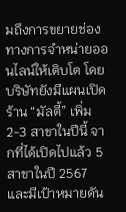มถึงการขยายช่องทางการจำหน่ายออนไลน์ให้เติบโต โดยบริษัทยังมีแผนเปิดร้าน “มัลตี้” เพิ่ม 2-3 สาขาในปีนี้ จากที่ได้เปิดไปแล้ว 5 สาขาในปี 2567 และมีเป้าหมายดัน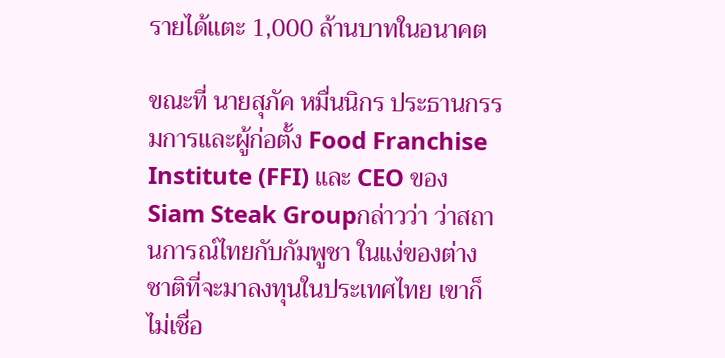รายได้แตะ 1,000 ล้านบาทในอนาคต

ขณะที่ นายสุภัค หมื่นนิกร ประธานกรรมการและผู้ก่อตั้ง Food Franchise Institute (FFI) และ CEO ของSiam Steak Groupกล่าวว่า ว่าสถานการณ์ไทยกับกัมพูชา ในแง่ของต่างชาติที่จะมาลงทุนในประเทศไทย เขาก็ไม่เชื่อ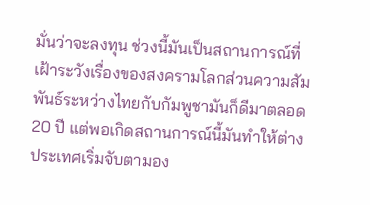มั่นว่าจะลงทุน ช่วงนี้มันเป็นสถานการณ์ที่เฝ้าระวังเรื่องของสงครามโลกส่วนความสัมพันธ์ระหว่างไทยกับกัมพูชามันก็ดีมาตลอด 20 ปี แต่พอเกิดสถานการณ์นี้มันทำให้ต่างประเทศเริ่มจับตามอง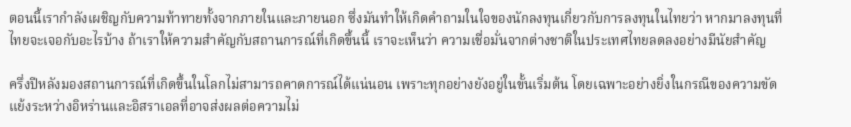ตอนนี้เรากำลังเผชิญกับความท้าทายทั้งจากภายในและภายนอก ซึ่งมันทำให้เกิดคำถามในใจของนักลงทุนเกี่ยวกับการลงทุนในไทยว่า หากมาลงทุนที่ไทยจะเจอกับอะไรบ้าง ถ้าเราให้ความสำคัญกับสถานการณ์ที่เกิดขึ้นนี้ เราจะเห็นว่า ความเชื่อมั่นจากต่างชาติในประเทศไทยลดลงอย่างมีนัยสำคัญ

ครึ่งปีหลังมองสถานการณ์ที่เกิดขึ้นในโลกไม่สามารถคาดการณ์ได้แน่นอน เพราะทุกอย่างยังอยู่ในขั้นเริ่มต้น โดยเฉพาะอย่างยิ่งในกรณีของความขัดแย้งระหว่างอิหร่านและอิสราเอลที่อาจส่งผลต่อความไม่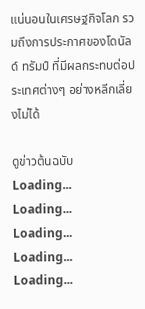แน่นอนในเศรษฐกิจโลก รวมถึงการประกาศของโดนัลด์ ทรัมป์ ที่มีผลกระทบต่อประเทศต่างๆ อย่างหลีกเลี่ยงไม่ได้

ดูข่าวต้นฉบับ
Loading...
Loading...
Loading...
Loading...
Loading...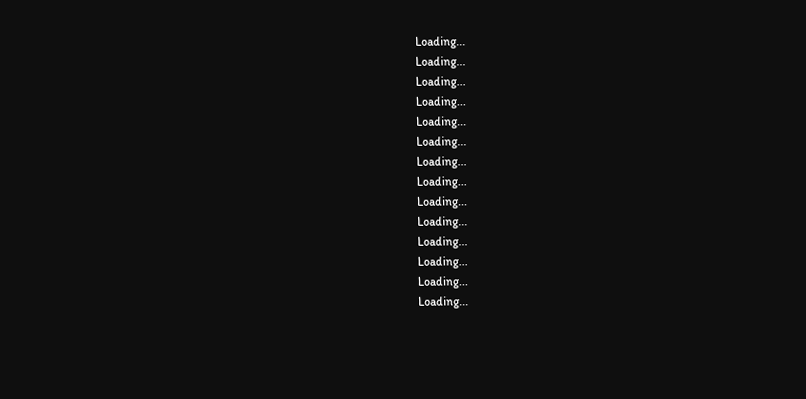Loading...
Loading...
Loading...
Loading...
Loading...
Loading...
Loading...
Loading...
Loading...
Loading...
Loading...
Loading...
Loading...
Loading...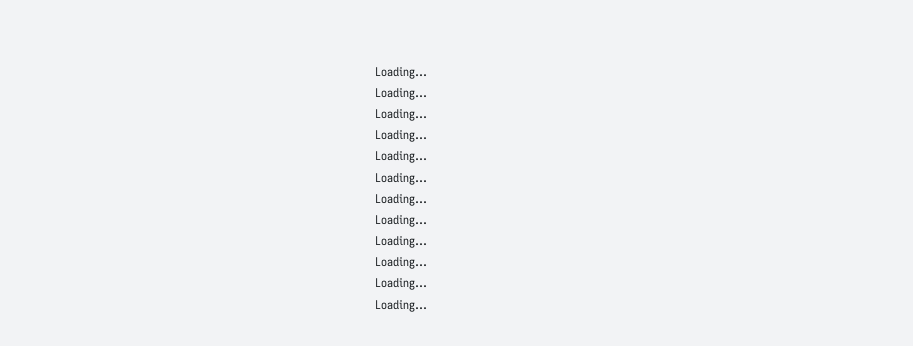Loading...
Loading...
Loading...
Loading...
Loading...
Loading...
Loading...
Loading...
Loading...
Loading...
Loading...
Loading...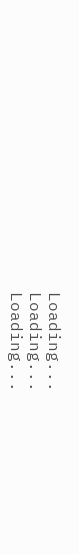Loading...
Loading...
Loading...